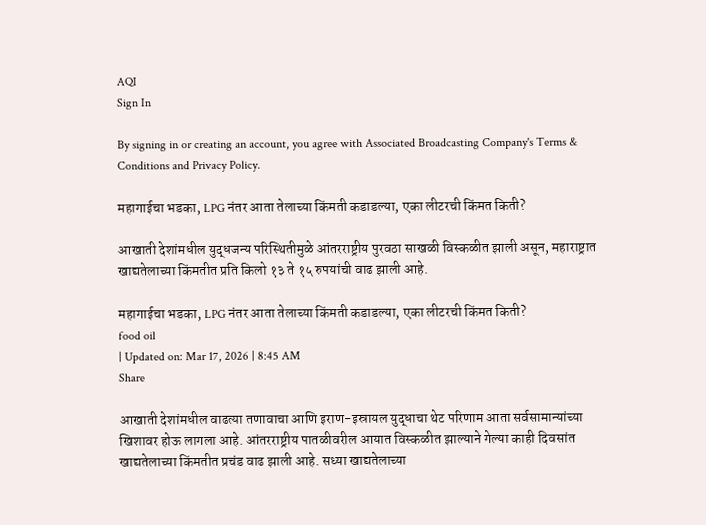AQI
Sign In

By signing in or creating an account, you agree with Associated Broadcasting Company's Terms & Conditions and Privacy Policy.

महागाईचा भडका, LPG नंतर आता तेलाच्या किंमती कडाडल्या, एका लीटरची किंमत किती?

आखाती देशांमधील युद्धजन्य परिस्थितीमुळे आंतरराष्ट्रीय पुरवठा साखळी विस्कळीत झाली असून, महाराष्ट्रात खाद्यतेलाच्या किंमतीत प्रति किलो १३ ते १५ रुपयांची वाढ झाली आहे.

महागाईचा भडका, LPG नंतर आता तेलाच्या किंमती कडाडल्या, एका लीटरची किंमत किती?
food oil
| Updated on: Mar 17, 2026 | 8:45 AM
Share

आखाती देशांमधील वाढत्या तणावाचा आणि इराण-इस्रायल युद्धाचा थेट परिणाम आता सर्वसामान्यांच्या खिशावर होऊ लागला आहे. आंतरराष्ट्रीय पातळीवरील आयात विस्कळीत झाल्याने गेल्या काही दिवसांत खाद्यतेलाच्या किंमतीत प्रचंड वाढ झाली आहे. सध्या खाद्यतेलाच्या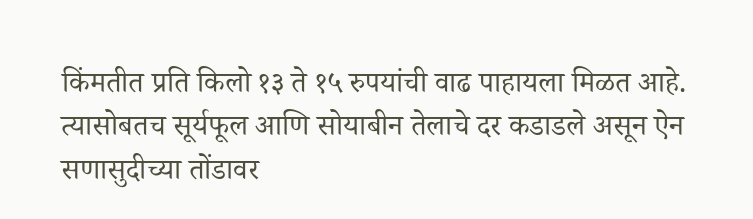किंमतीत प्रति किलो १३ ते १५ रुपयांची वाढ पाहायला मिळत आहे. त्यासोबतच सूर्यफूल आणि सोयाबीन तेलाचे दर कडाडले असून ऐन सणासुदीच्या तोंडावर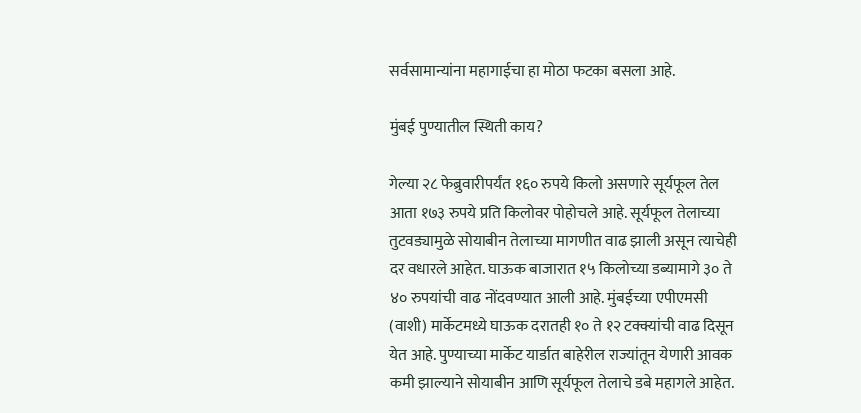सर्वसामान्यांना महागाईचा हा मोठा फटका बसला आहे.

मुंबई पुण्यातील स्थिती काय?

गेल्या २८ फेब्रुवारीपर्यंत १६० रुपये किलो असणारे सूर्यफूल तेल आता १७३ रुपये प्रति किलोवर पोहोचले आहे. सूर्यफूल तेलाच्या तुटवड्यामुळे सोयाबीन तेलाच्या मागणीत वाढ झाली असून त्याचेही दर वधारले आहेत. घाऊक बाजारात १५ किलोच्या डब्यामागे ३० ते ४० रुपयांची वाढ नोंदवण्यात आली आहे. मुंबईच्या एपीएमसी (वाशी) मार्केटमध्ये घाऊक दरातही १० ते १२ टक्क्यांची वाढ दिसून येत आहे. पुण्याच्या मार्केट यार्डात बाहेरील राज्यांतून येणारी आवक कमी झाल्याने सोयाबीन आणि सूर्यफूल तेलाचे डबे महागले आहेत.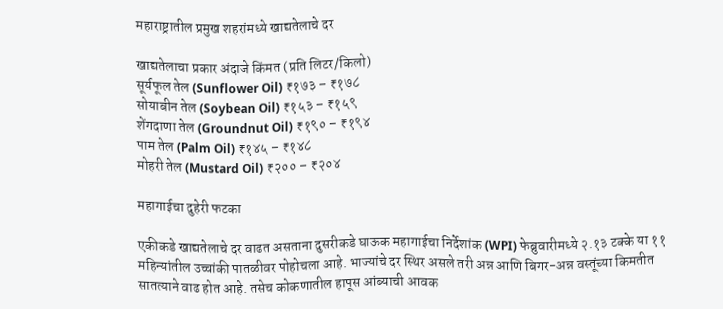महाराष्ट्रातील प्रमुख शहरांमध्ये खाद्यतेलाचे दर

खाद्यतेलाचा प्रकार अंदाजे किंमत (प्रति लिटर/किलो)
सूर्यफूल तेल (Sunflower Oil) ₹१७३ – ₹१७८
सोयाबीन तेल (Soybean Oil) ₹१५३ – ₹१५९
शेंगदाणा तेल (Groundnut Oil) ₹१९० – ₹१९४
पाम तेल (Palm Oil) ₹१४५ – ₹१४८
मोहरी तेल (Mustard Oil) ₹२०० – ₹२०४

महागाईचा दुहेरी फटका

एकीकडे खाद्यतेलाचे दर वाढत असताना दुसरीकडे घाऊक महागाईचा निर्देशांक (WPI) फेब्रुवारीमध्ये २.१३ टक्के या ११ महिन्यांतील उच्चांकी पातळीवर पोहोचला आहे. भाज्यांचे दर स्थिर असले तरी अन्न आणि बिगर-अन्न वस्तूंच्या किमतीत सातत्याने वाढ होत आहे. तसेच कोकणातील हापूस आंब्याची आवक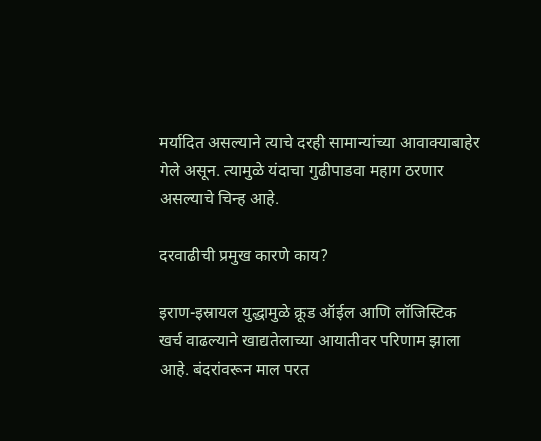मर्यादित असल्याने त्याचे दरही सामान्यांच्या आवाक्याबाहेर गेले असून. त्यामुळे यंदाचा गुढीपाडवा महाग ठरणार असल्याचे चिन्ह आहे.

दरवाढीची प्रमुख कारणे काय?

इराण-इस्रायल युद्धामुळे क्रूड ऑईल आणि लॉजिस्टिक खर्च वाढल्याने खाद्यतेलाच्या आयातीवर परिणाम झाला आहे. बंदरांवरून माल परत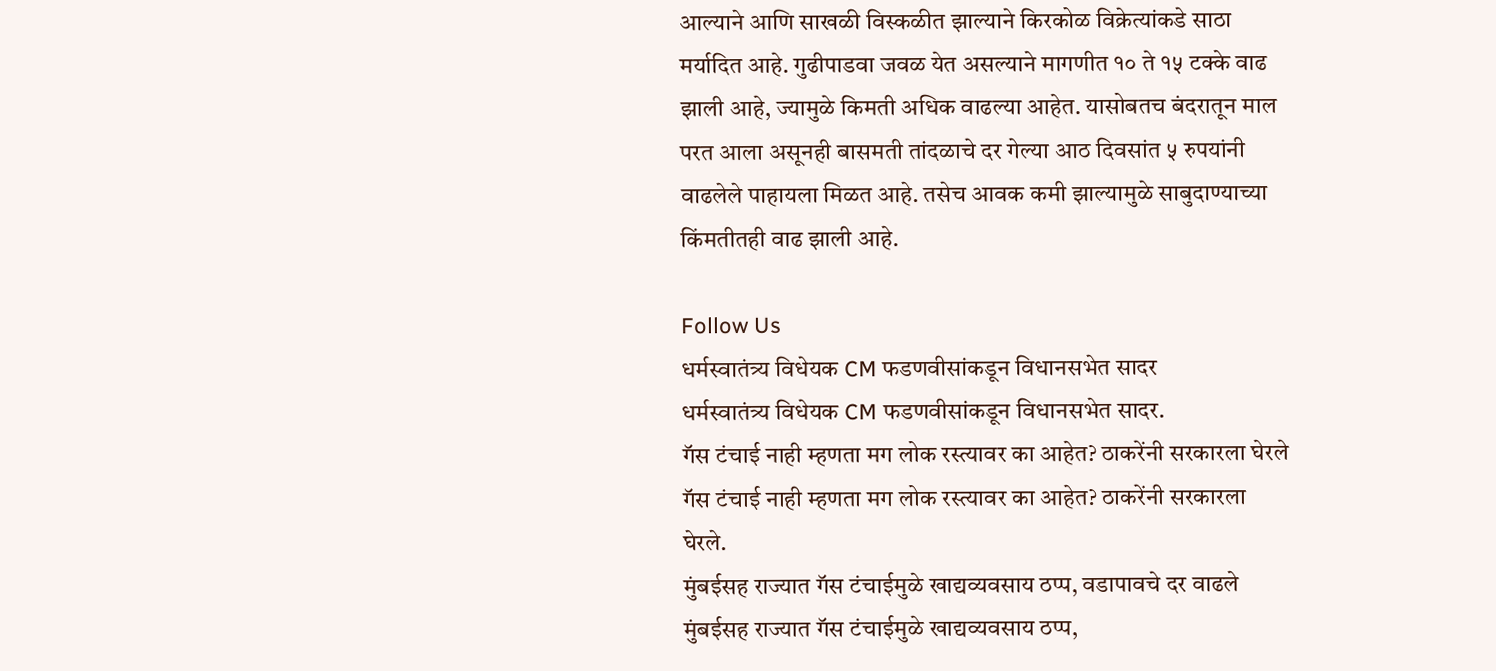आल्याने आणि साखळी विस्कळीत झाल्याने किरकोळ विक्रेत्यांकडे साठा मर्यादित आहे. गुढीपाडवा जवळ येत असल्याने मागणीत १० ते १५ टक्के वाढ झाली आहे, ज्यामुळे किमती अधिक वाढल्या आहेत. यासोबतच बंदरातून माल परत आला असूनही बासमती तांदळाचे दर गेल्या आठ दिवसांत ५ रुपयांनी वाढलेले पाहायला मिळत आहे. तसेच आवक कमी झाल्यामुळे साबुदाण्याच्या किंमतीतही वाढ झाली आहे.

Follow Us
धर्मस्वातंत्र्य विधेयक CM फडणवीसांकडून विधानसभेत सादर
धर्मस्वातंत्र्य विधेयक CM फडणवीसांकडून विधानसभेत सादर.
गॅस टंचाई नाही म्हणता मग लोक रस्त्यावर का आहेत? ठाकरेंनी सरकारला घेरले
गॅस टंचाई नाही म्हणता मग लोक रस्त्यावर का आहेत? ठाकरेंनी सरकारला घेरले.
मुंबईसह राज्यात गॅस टंचाईमुळे खाद्यव्यवसाय ठप्प, वडापावचे दर वाढले
मुंबईसह राज्यात गॅस टंचाईमुळे खाद्यव्यवसाय ठप्प,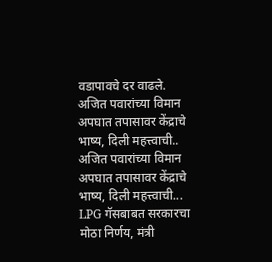वडापावचे दर वाढले.
अजित पवारांच्या विमान अपघात तपासावर केंद्राचे भाष्य, दिली महत्त्वाची..
अजित पवारांच्या विमान अपघात तपासावर केंद्राचे भाष्य, दिली महत्त्वाची...
LPG गॅसबाबत सरकारचा मोठा निर्णय, मंत्री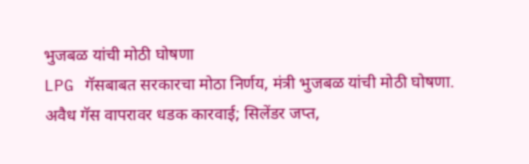भुजबळ यांची मोठी घोषणा
LPG गॅसबाबत सरकारचा मोठा निर्णय, मंत्री भुजबळ यांची मोठी घोषणा.
अवैध गॅस वापरावर धडक कारवाई; सिलेंडर जप्त,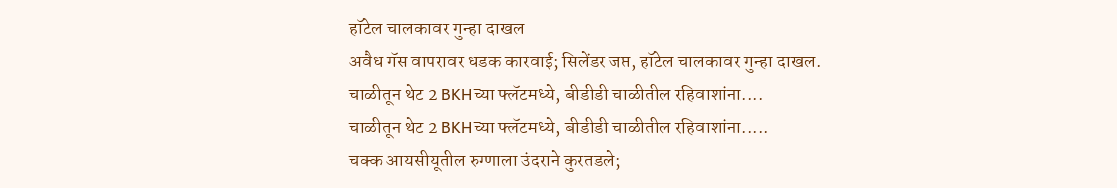हॉटेल चालकावर गुन्हा दाखल
अवैध गॅस वापरावर धडक कारवाई; सिलेंडर जप्त, हॉटेल चालकावर गुन्हा दाखल.
चाळीतून थेट 2 BKHच्या फ्लॅटमध्ये, बीडीडी चाळीतील रहिवाशांना....
चाळीतून थेट 2 BKHच्या फ्लॅटमध्ये, बीडीडी चाळीतील रहिवाशांना.....
चक्क आयसीयूतील रुग्णाला उंदराने कुरतडले;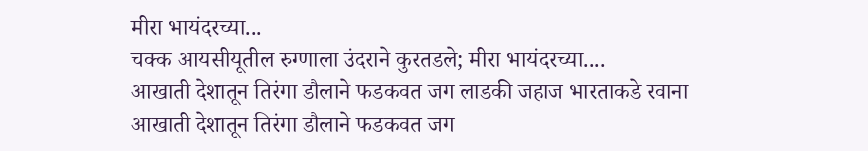मीरा भायंदरच्या...
चक्क आयसीयूतील रुग्णाला उंदराने कुरतडले; मीरा भायंदरच्या....
आखाती देशातून तिरंगा डौलाने फडकवत जग लाडकी जहाज भारताकडे रवाना
आखाती देशातून तिरंगा डौलाने फडकवत जग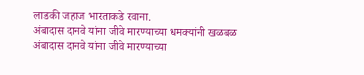लाडकी जहाज भारताकडे रवाना.
अंबादास दानवे यांना जीवे मारण्याच्या धमक्यांनी खळबळ
अंबादास दानवे यांना जीवे मारण्याच्या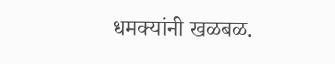धमक्यांनी खळबळ.